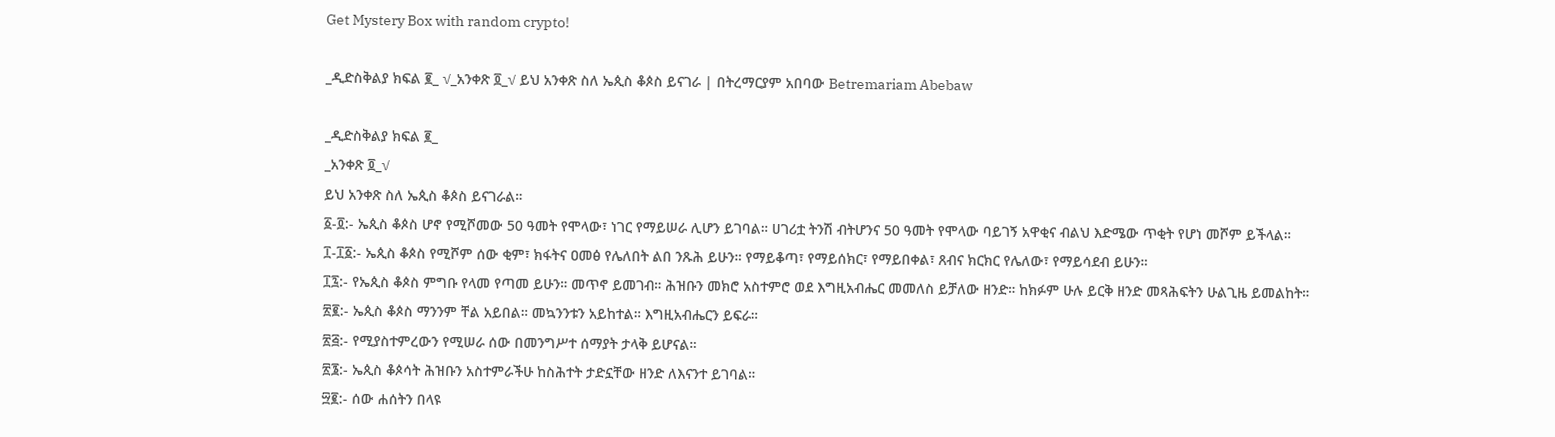Get Mystery Box with random crypto!

_ዲድስቅልያ ክፍል ፪_ √_አንቀጽ ፬_√ ይህ አንቀጽ ስለ ኤጲስ ቆጶስ ይናገራ | በትረማርያም አበባው Betremariam Abebaw

_ዲድስቅልያ ክፍል ፪_
_አንቀጽ ፬_√
ይህ አንቀጽ ስለ ኤጲስ ቆጶስ ይናገራል።
፩-፬:- ኤጲስ ቆጶስ ሆኖ የሚሾመው 50 ዓመት የሞላው፣ ነገር የማይሠራ ሊሆን ይገባል። ሀገሪቷ ትንሽ ብትሆንና 50 ዓመት የሞላው ባይገኝ አዋቂና ብልህ እድሜው ጥቂት የሆነ መሾም ይችላል።
፲-፲፩:- ኤጲስ ቆጶስ የሚሾም ሰው ቂም፣ ክፋትና ዐመፅ የሌለበት ልበ ንጹሕ ይሁን። የማይቆጣ፣ የማይሰክር፣ የማይበቀል፣ ጸብና ክርክር የሌለው፣ የማይሳደብ ይሁን።
፲፯:- የኤጲስ ቆጶስ ምግቡ የላመ የጣመ ይሁን። መጥኖ ይመገብ። ሕዝቡን መክሮ አስተምሮ ወደ እግዚአብሔር መመለስ ይቻለው ዘንድ። ከክፉም ሁሉ ይርቅ ዘንድ መጻሕፍትን ሁልጊዜ ይመልከት።
፳፪:- ኤጲስ ቆጶስ ማንንም ቸል አይበል። መኳንንቱን አይከተል። እግዚአብሔርን ይፍራ።
፳፭:- የሚያስተምረውን የሚሠራ ሰው በመንግሥተ ሰማያት ታላቅ ይሆናል።
፳፮:- ኤጲስ ቆጶሳት ሕዝቡን አስተምራችሁ ከስሕተት ታድኗቸው ዘንድ ለእናንተ ይገባል።
፵፪:- ሰው ሐሰትን በላዩ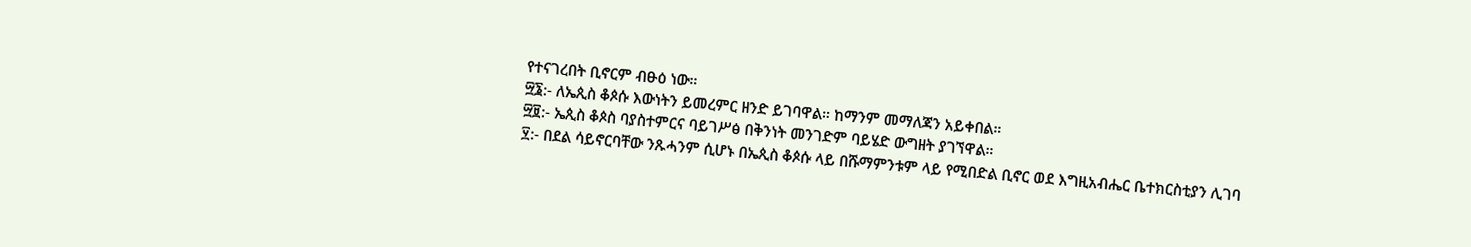የተናገረበት ቢኖርም ብፁዕ ነው።
፵፮:- ለኤጲስ ቆጶሱ እውነትን ይመረምር ዘንድ ይገባዋል። ከማንም መማለጃን አይቀበል።
፵፱:- ኤጲስ ቆጶስ ባያስተምርና ባይገሥፅ በቅንነት መንገድም ባይሄድ ውግዘት ያገኘዋል።
፶:- በደል ሳይኖርባቸው ንጹሓንም ሲሆኑ በኤጲስ ቆጶሱ ላይ በሹማምንቱም ላይ የሚበድል ቢኖር ወደ እግዚአብሔር ቤተክርስቲያን ሊገባ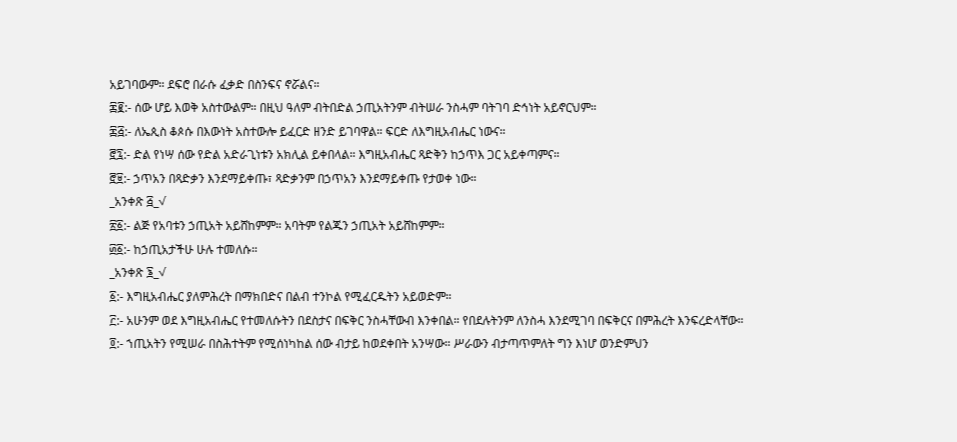አይገባውም። ደፍሮ በራሱ ፈቃድ በስንፍና ኖሯልና።
፷፪:- ሰው ሆይ እወቅ አስተውልም። በዚህ ዓለም ብትበድል ኃጢአትንም ብትሠራ ንስሓም ባትገባ ድኅነት አይኖርህም።
፷፭:- ለኤጲስ ቆጶሱ በእውነት አስተውሎ ይፈርድ ዘንድ ይገባዋል። ፍርድ ለእግዚአብሔር ነውና።
፸፯:- ድል የነሣ ሰው የድል አድራጊነቱን አክሊል ይቀበላል። እግዚአብሔር ጻድቅን ከኃጥእ ጋር አይቀጣምና።
፸፱:- ኃጥአን በጻድቃን እንደማይቀጡ፣ ጻድቃንም በኃጥአን እንደማይቀጡ የታወቀ ነው።
_አንቀጽ ፭_√
፳፩:- ልጅ የአባቱን ኃጢአት አይሸከምም። አባትም የልጁን ኃጢአት አይሸከምም።
፴፩:- ከኃጢአታችሁ ሁሉ ተመለሱ።
_አንቀጽ ፮_√
፩:- እግዚአብሔር ያለምሕረት በማክበድና በልብ ተንኮል የሚፈርዱትን አይወድም።
፫:- አሁንም ወደ እግዚአብሔር የተመለሱትን በደስታና በፍቅር ንስሓቸውብ እንቀበል። የበደሉትንም ለንስሓ እንደሚገባ በፍቅርና በምሕረት እንፍረድላቸው።
፬:- ኀጢአትን የሚሠራ በስሕተትም የሚሰነካከል ሰው ብታይ ከወደቀበት አንሣው። ሥራውን ብታጣጥምለት ግን እነሆ ወንድምህን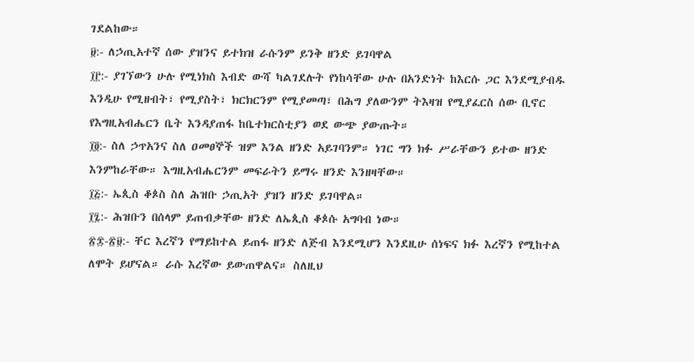ገደልከው።
፱:- ለኃጢአተኛ ሰው ያዝንና ይተክዝ ራሱንም ይንቅ ዘንድ ይገባዋል
፲፫:- ያገኘውን ሁሉ የሚነክስ እብድ ውሻ ካልገደሉት የነከሳቸው ሁሉ በአንድነት ከእርሱ ጋር እንደሚያብዱ እንዲሁ የሚዘብት፣ የሚያስት፣ ክርክርንም የሚያመጣ፣ በሕግ ያለውንም ትእዛዝ የሚያፈርስ ሰው ቢኖር የእግዚአብሔርን ቤት እንዳያጠፋ ከቤተክርስቲያን ወደ ውጭ ያውጡት።
፲፬:- ስለ ኃጥአንና ስለ ዐመፀኞች ዝም እንል ዘንድ አይገባንም። ነገር ግን ክፉ ሥራቸውን ይተው ዘንድ እንምከራቸው። እግዚአብሔርንም መፍራትን ይማሩ ዘንድ እንዘዛቸው።
፲፭:- ኤጲስ ቆጶስ ስለ ሕዝቡ ኃጢአት ያዝን ዘንድ ይገባዋል።
፲፯:- ሕዝቡን በሰላም ይጠብቃቸው ዘንድ ለኤጲስ ቆጶሱ አግባብ ነው።
፳፰-፳፱:- ቸር እረኛን የማይከተል ይጠፋ ዘንድ ለጅብ እንደሚሆን እንደዚሁ ሰነፍና ክፉ እረኛን የሚከተል ለሞት ይሆናል። ራሱ እረኛው ይውጠዋልና። ስለዚህ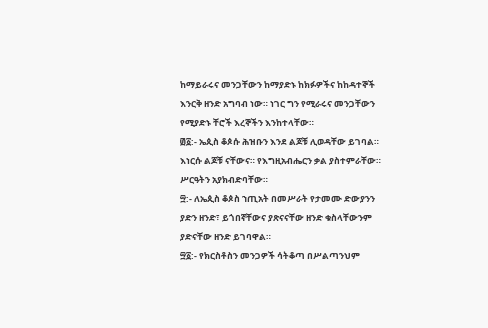ከማይራሩና መንጋቸውን ከማያድኑ ከክፉዎችና ከከዳተኞች እንርቅ ዘንድ አግባብ ነው። ነገር ግን የሚራሩና መንጋቸውን የሚያድኑ ቸሮች እረኞችን እንከተላቸው።
፴፩:- ኤጲስ ቆጶሱ ሕዝቡን እንደ ልጆቹ ሊወዳቸው ይገባል። እነርሱ ልጆቹ ናቸውና። የእግዚአብሔርን ቃል ያስተምራቸው። ሥርዓትን አያክብድባቸው።
፵:- ለኤጲስ ቆጶስ ኀጢአት በመሥራት የታመሙ ድውያንን ያድን ዘንድ፣ ይጎበኛቸውና ያጽናናቸው ዘንድ ቁስላቸውንም ያድናቸው ዘንድ ይገባዋል።
፵፩:- የክርስቶስን መንጋዎች ሳትቆጣ በሥልጣንህም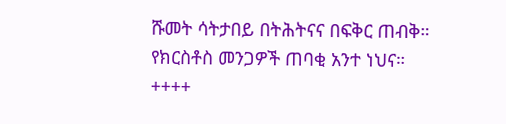ሹመት ሳትታበይ በትሕትናና በፍቅር ጠብቅ። የክርስቶስ መንጋዎች ጠባቂ አንተ ነህና።
++++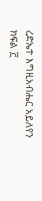ረድኤተ እግዚአብሔር አይለየን
ክፍል ፫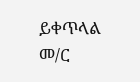ይቀጥላል
መ/ር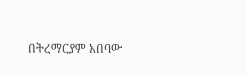በትረማርያም አበባው